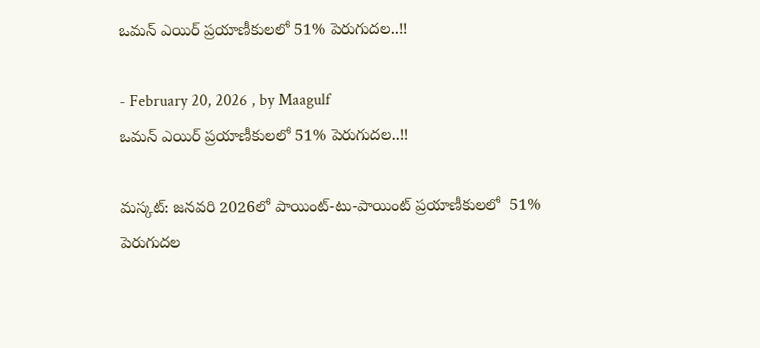ఒమన్ ఎయిర్ ప్రయాణీకులలో 51% పెరుగుదల..!!

- February 20, 2026 , by Maagulf
ఒమన్ ఎయిర్ ప్రయాణీకులలో 51% పెరుగుదల..!!

మస్కట్: జనవరి 2026లో పాయింట్-టు-పాయింట్ ప్రయాణీకులలో  51% పెరుగుదల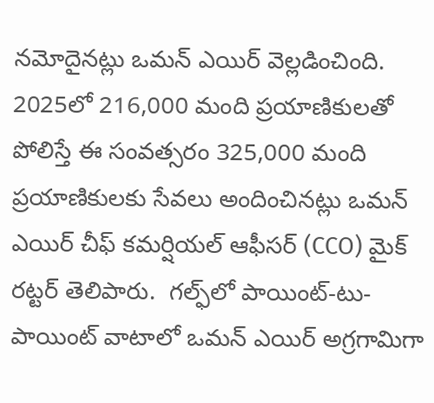నమోదైనట్లు ఒమన్ ఎయిర్ వెల్లడించింది.  2025లో 216,000 మంది ప్రయాణికులతో పోలిస్తే ఈ సంవత్సరం 325,000 మంది ప్రయాణికులకు సేవలు అందించినట్లు ఒమన్ ఎయిర్ చీఫ్ కమర్షియల్ ఆఫీసర్ (CCO) మైక్ రట్టర్ తెలిపారు.  గల్ఫ్‌లో పాయింట్-టు-పాయింట్ వాటాలో ఒమన్ ఎయిర్ అగ్రగామిగా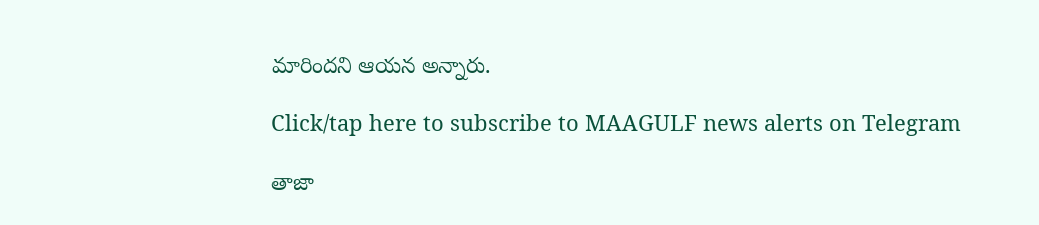మారిందని ఆయన అన్నారు.

Click/tap here to subscribe to MAAGULF news alerts on Telegram

తాజా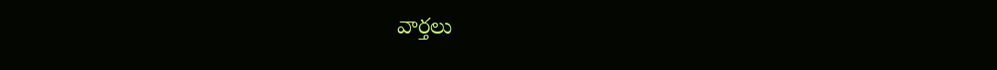వార్తలు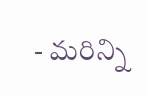- మరిన్ని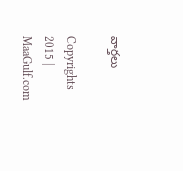వార్తలు

Copyrights 2015 | MaaGulf.com